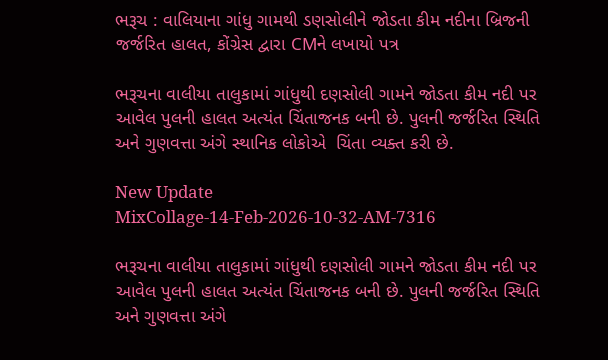ભરૂચ : વાલિયાના ગાંધુ ગામથી ડણસોલીને જોડતા કીમ નદીના બ્રિજની જર્જરિત હાલત, કોંગ્રેસ દ્વારા CMને લખાયો પત્ર

ભરૂચના વાલીયા તાલુકામાં ગાંધુથી દણસોલી ગામને જોડતા કીમ નદી પર આવેલ પુલની હાલત અત્યંત ચિંતાજનક બની છે. પુલની જર્જરિત સ્થિતિ અને ગુણવત્તા અંગે સ્થાનિક લોકોએ  ચિંતા વ્યક્ત કરી છે.

New Update
MixCollage-14-Feb-2026-10-32-AM-7316

ભરૂચના વાલીયા તાલુકામાં ગાંધુથી દણસોલી ગામને જોડતા કીમ નદી પર આવેલ પુલની હાલત અત્યંત ચિંતાજનક બની છે. પુલની જર્જરિત સ્થિતિ અને ગુણવત્તા અંગે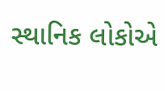સ્થાનિક લોકોએ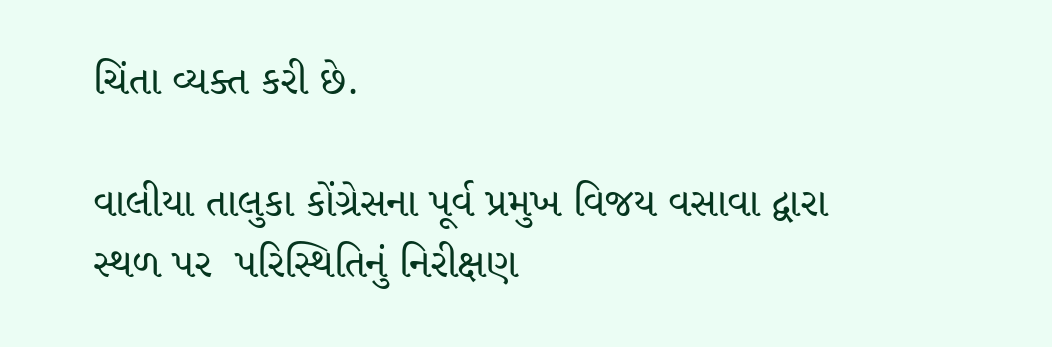ચિંતા વ્યક્ત કરી છે.

વાલીયા તાલુકા કોંગ્રેસના પૂર્વ પ્રમુખ વિજય વસાવા દ્વારા સ્થળ પર  પરિસ્થિતિનું નિરીક્ષણ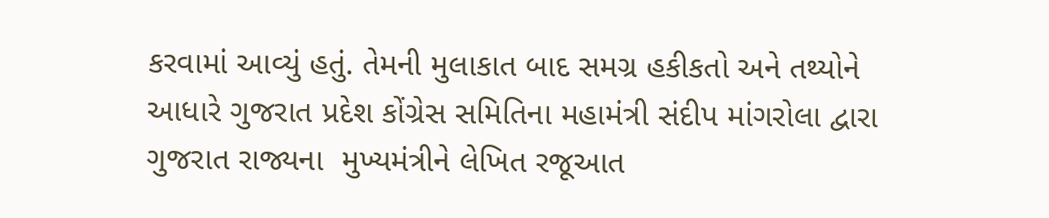કરવામાં આવ્યું હતું. તેમની મુલાકાત બાદ સમગ્ર હકીકતો અને તથ્યોને આધારે ગુજરાત પ્રદેશ કોંગ્રેસ સમિતિના મહામંત્રી સંદીપ માંગરોલા દ્વારા ગુજરાત રાજ્યના  મુખ્યમંત્રીને લેખિત રજૂઆત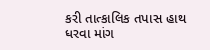કરી તાત્કાલિક તપાસ હાથ ધરવા માંગ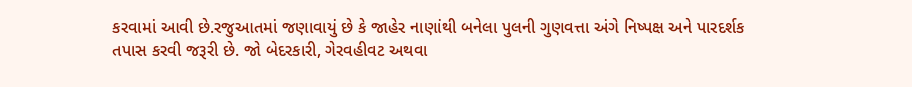કરવામાં આવી છે.રજુઆતમાં જણાવાયું છે કે જાહેર નાણાંથી બનેલા પુલની ગુણવત્તા અંગે નિષ્પક્ષ અને પારદર્શક તપાસ કરવી જરૂરી છે. જો બેદરકારી, ગેરવહીવટ અથવા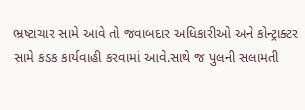ભ્રષ્ટાચાર સામે આવે તો જવાબદાર અધિકારીઓ અને કોન્ટ્રાક્ટર સામે કડક કાર્યવાહી કરવામાં આવે.સાથે જ પુલની સલામતી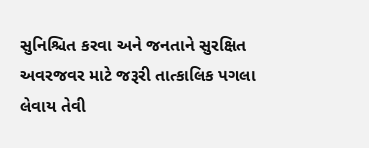સુનિશ્ચિત કરવા અને જનતાને સુરક્ષિત અવરજવર માટે જરૂરી તાત્કાલિક પગલા લેવાય તેવી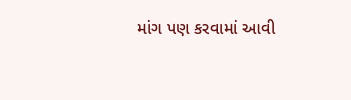માંગ પણ કરવામાં આવી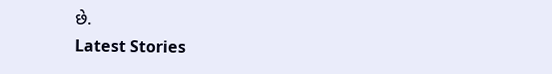છે.
Latest Stories